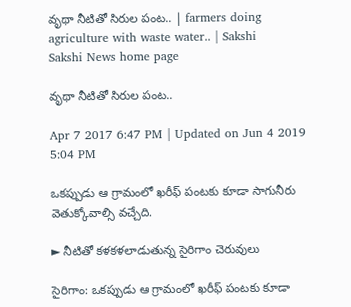వృథా నీటితో సిరుల పంట.. | farmers doing agriculture with waste water.. | Sakshi
Sakshi News home page

వృథా నీటితో సిరుల పంట..

Apr 7 2017 6:47 PM | Updated on Jun 4 2019 5:04 PM

ఒకప్పుడు ఆ గ్రామంలో ఖరీఫ్‌ పంటకు కూడా సాగునీరు వెతుక్కోవాల్సి వచ్చేది.

► నీటితో కళకళలాడుతున్న సైరిగాం చెరువులు

సైరిగాం: ఒకప్పుడు ఆ గ్రామంలో ఖరీఫ్‌ పంటకు కూడా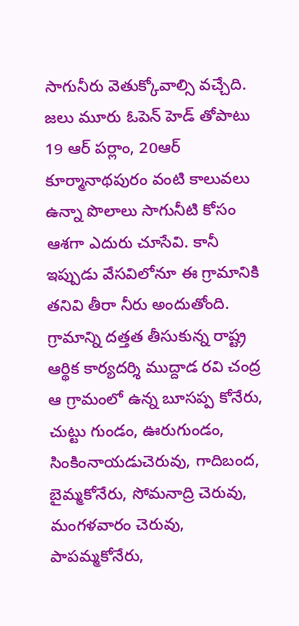సాగునీరు వెతుక్కోవాల్సి వచ్చేది. జలు మూరు ఓపెన్‌ హెడ్‌ తోపాటు 19 ఆర్‌ పర్లాం, 20ఆర్‌ కూర్మానాథపురం వంటి కాలువలు ఉన్నా పొలాలు సాగునీటి కోసం ఆశగా ఎదురు చూసేవి. కానీ ఇప్పుడు వేసవిలోనూ ఈ గ్రామానికి తనివి తీరా నీరు అందుతోంది. గ్రామాన్ని దత్తత తీసుకున్న రాష్ట్ర ఆర్థిక కార్యదర్శి ముద్దాడ రవి చంద్ర ఆ గ్రామంలో ఉన్న బూసప్ప కోనేరు, చుట్టు గుండం, ఊరుగుండం, సింకింనాయడుచెరువు, గాదిబంద, బైమ్మకోనేరు, సోమనాద్రి చెరువు, మంగళవారం చెరువు, పాపమ్మకోనేరు,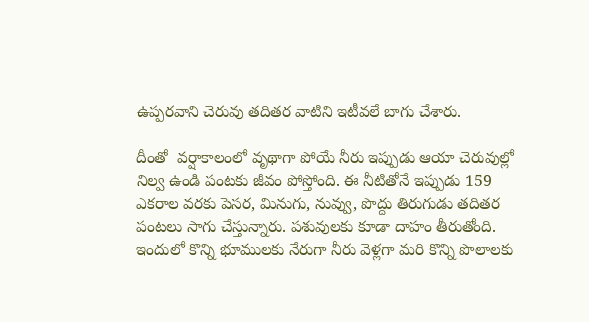ఉప్పరవాని చెరువు తదితర వాటిని ఇటీవలే బాగు చేశారు.

దీంతో  వర్షాకాలంలో వృథాగా పోయే నీరు ఇప్పుడు ఆయా చెరువుల్లో నిల్వ ఉండి పంటకు జీవం పోస్తోంది. ఈ నీటితోనే ఇప్పుడు 159 ఎకరాల వరకు పెసర, మినుగు, నువ్వు, పొద్దు తిరుగుడు తదితర పంటలు సాగు చేస్తున్నారు. పశువులకు కూడా దాహం తీరుతోంది. ఇందులో కొన్ని భూములకు నేరుగా నీరు వెళ్లగా మరి కొన్ని పొలాలకు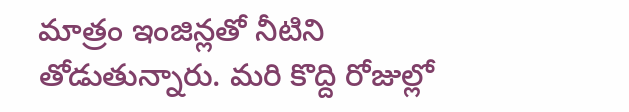మాత్రం ఇంజిన్లతో నీటిని తోడుతున్నారు. మరి కొద్ది రోజుల్లో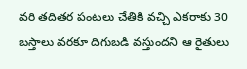వరి తదితర పంటలు చేతికి వచ్చి ఎకరాకు 30 బస్తాలు వరకూ దిగుబడి వస్తుందని ఆ రైతులు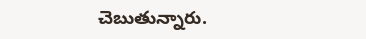చెబుతున్నారు.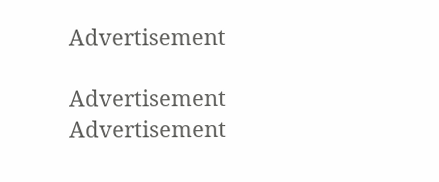Advertisement

Advertisement
Advertisement